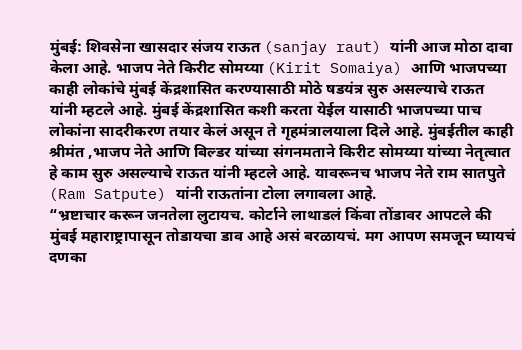मुंबई: शिवसेना खासदार संजय राऊत (sanjay raut) यांनी आज मोठा दावा केला आहे. भाजप नेते किरीट सोमय्या (Kirit Somaiya) आणि भाजपच्या काही लोकांचे मुंबई केंद्रशासित करण्यासाठी मोठे षडयंत्र सुरु असल्याचे राऊत यांनी म्हटले आहे. मुंबई केंद्रशासित कशी करता येईल यासाठी भाजपच्या पाच लोकांना सादरीकरण तयार केलं असून ते गृहमंत्रालयाला दिले आहे. मुंबईतील काही श्रीमंत ,भाजप नेते आणि बिल्डर यांच्या संगनमताने किरीट सोमय्या यांच्या नेतृत्वात हे काम सुरु असल्याचे राऊत यांनी म्हटले आहे. यावरूनच भाजप नेते राम सातपुते (Ram Satpute) यांनी राऊतांना टोला लगावला आहे.
“भ्रष्टाचार करून जनतेला लुटायच. कोर्टाने लाथाडलं किंवा तोंडावर आपटले की मुंबई महाराष्ट्रापासून तोडायचा डाव आहे असं बरळायचं. मग आपण समजून घ्यायचं दणका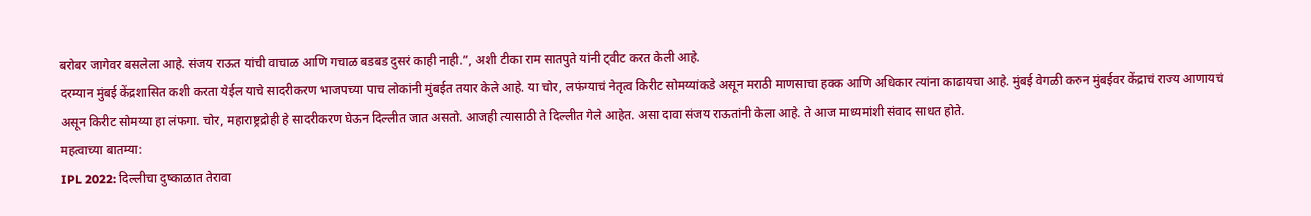बरोबर जागेवर बसलेला आहे. संजय राऊत यांची वाचाळ आणि गचाळ बडबड दुसरं काही नाही.”, अशी टीका राम सातपुते यांनी ट्वीट करत केली आहे.
दरम्यान मुंबई केंद्रशासित कशी करता येईल याचे सादरीकरण भाजपच्या पाच लोकांनी मुंबईत तयार केले आहे. या चोर, लफंग्याचं नेतृत्व किरीट सोमय्यांकडे असून मराठी माणसाचा हक्क आणि अधिकार त्यांना काढायचा आहे. मुंबई वेगळी करुन मुंबईवर केंद्राचं राज्य आणायचं असून किरीट सोमय्या हा लंफगा. चोर, महाराष्ट्रद्रोही हे सादरीकरण घेऊन दिल्लीत जात असतो. आजही त्यासाठी ते दिल्लीत गेले आहेत. असा दावा संजय राऊतांनी केला आहे. ते आज माध्यमांशी संवाद साधत होते.
महत्वाच्या बातम्या:
IPL 2022: दिल्लीचा दुष्काळात तेरावा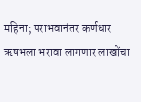महिना; पराभवानंतर कर्णधार ऋषभला भरावा लागणार लाखोंचा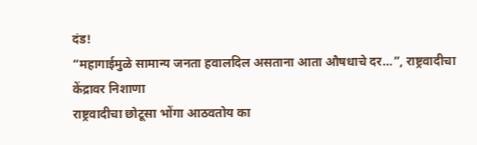दंड!
“महागाईमुळे सामान्य जनता हवालदिल असताना आता औषधाचे दर…”, राष्ट्रवादीचा केंद्रावर निशाणा
राष्ट्रवादीचा छोटूसा भोंगा आठवतोय का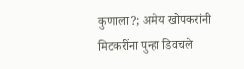कुणाला?; अमेय खोपकरांनी मिटकरींना पुन्हा डिवचले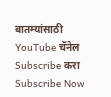बातम्यांसाठी YouTube चॅनेल Subscribe करा
Subscribe Now